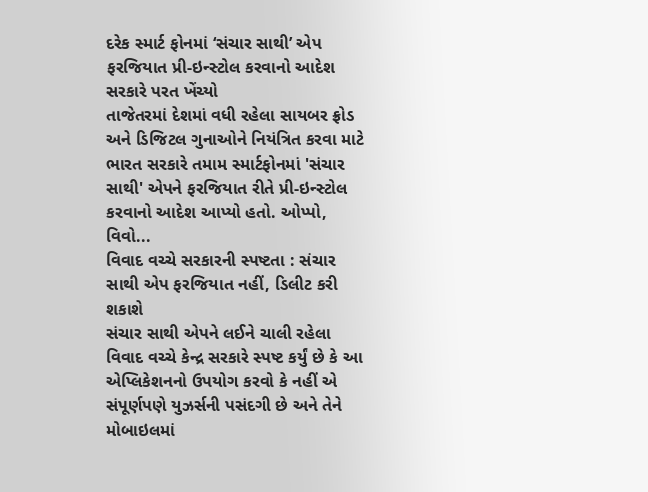દરેક સ્માર્ટ ફોનમાં ‘સંચાર સાથી’ એપ ફરજિયાત પ્રી-ઇન્સ્ટોલ કરવાનો આદેશ સરકારે પરત ખેંચ્યો
તાજેતરમાં દેશમાં વધી રહેલા સાયબર ફ્રોડ અને ડિજિટલ ગુનાઓને નિયંત્રિત કરવા માટે ભારત સરકારે તમામ સ્માર્ટફોનમાં 'સંચાર સાથી' એપને ફરજિયાત રીતે પ્રી-ઇન્સ્ટોલ કરવાનો આદેશ આપ્યો હતો. ઓપ્પો, વિવો...
વિવાદ વચ્ચે સરકારની સ્પષ્ટતા : સંચાર સાથી એપ ફરજિયાત નહીં, ડિલીટ કરી શકાશે
સંચાર સાથી એપને લઈને ચાલી રહેલા વિવાદ વચ્ચે કેન્દ્ર સરકારે સ્પષ્ટ કર્યું છે કે આ એપ્લિકેશનનો ઉપયોગ કરવો કે નહીં એ સંપૂર્ણપણે યુઝર્સની પસંદગી છે અને તેને મોબાઇલમાં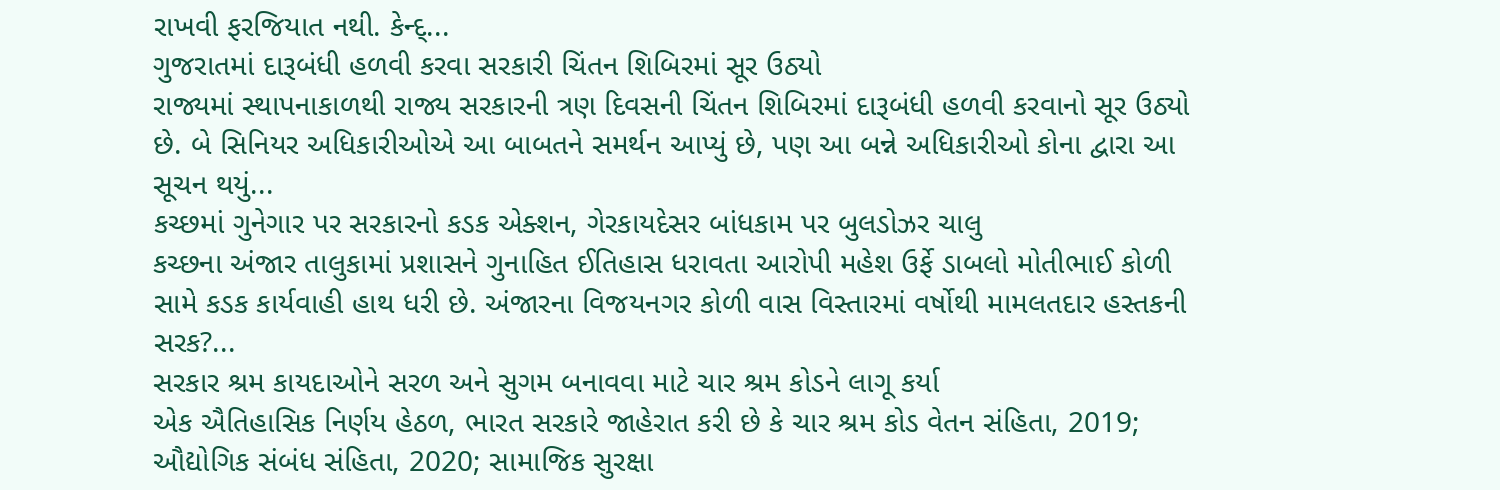રાખવી ફરજિયાત નથી. કેન્દ્...
ગુજરાતમાં દારૂબંધી હળવી કરવા સરકારી ચિંતન શિબિરમાં સૂર ઉઠ્યો
રાજ્યમાં સ્થાપનાકાળથી રાજ્ય સરકારની ત્રણ દિવસની ચિંતન શિબિરમાં દારૂબંધી હળવી કરવાનો સૂર ઉઠ્યો છે. બે સિનિયર અધિકારીઓએ આ બાબતને સમર્થન આપ્યું છે, પણ આ બન્ને અધિકારીઓ કોના દ્વારા આ સૂચન થયું...
કચ્છમાં ગુનેગાર પર સરકારનો કડક એક્શન, ગેરકાયદેસર બાંધકામ પર બુલડોઝર ચાલુ
કચ્છના અંજાર તાલુકામાં પ્રશાસને ગુનાહિત ઈતિહાસ ધરાવતા આરોપી મહેશ ઉર્ફે ડાબલો મોતીભાઈ કોળી સામે કડક કાર્યવાહી હાથ ધરી છે. અંજારના વિજયનગર કોળી વાસ વિસ્તારમાં વર્ષોથી મામલતદાર હસ્તકની સરક?...
સરકાર શ્રમ કાયદાઓને સરળ અને સુગમ બનાવવા માટે ચાર શ્રમ કોડને લાગૂ કર્યા
એક ઐતિહાસિક નિર્ણય હેઠળ, ભારત સરકારે જાહેરાત કરી છે કે ચાર શ્રમ કોડ વેતન સંહિતા, 2019; ઔદ્યોગિક સંબંધ સંહિતા, 2020; સામાજિક સુરક્ષા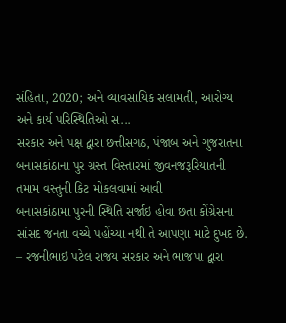સંહિતા, 2020; અને વ્યાવસાયિક સલામતી, આરોગ્ય અને કાર્ય પરિસ્થિતિઓ સ...
સરકાર અને પક્ષ દ્વારા છત્તીસગઠ, પંજાબ અને ગુજરાતના બનાસકાંઠાના પુર ગ્રસ્ત વિસ્તારમાં જીવનજરૂરિયાતની તમામ વસ્તુની કિટ મોકલવામાં આવી
બનાસકાંઠામા પુરની સ્થિતિ સર્જાઇ હોવા છતા કોંગ્રેસના સાંસદ જનતા વચ્ચે પહોંચ્યા નથી તે આપણા માટે દુખદ છે. – રજનીભાઇ પટેલ રાજય સરકાર અને ભાજપા દ્વારા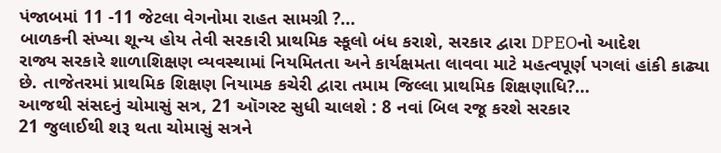પંજાબમાં 11 -11 જેટલા વેગનોમા રાહત સામગ્રી ?...
બાળકની સંખ્યા શૂન્ય હોય તેવી સરકારી પ્રાથમિક સ્કૂલો બંધ કરાશે, સરકાર દ્વારા DPEOનો આદેશ
રાજ્ય સરકારે શાળાશિક્ષણ વ્યવસ્થામાં નિયમિતતા અને કાર્યક્ષમતા લાવવા માટે મહત્વપૂર્ણ પગલાં હાંકી કાઢ્યા છે. તાજેતરમાં પ્રાથમિક શિક્ષણ નિયામક કચેરી દ્વારા તમામ જિલ્લા પ્રાથમિક શિક્ષણાધિ?...
આજથી સંસદનું ચોમાસું સત્ર, 21 ઑગસ્ટ સુધી ચાલશે : 8 નવાં બિલ રજૂ કરશે સરકાર
21 જુલાઈથી શરૂ થતા ચોમાસું સત્રને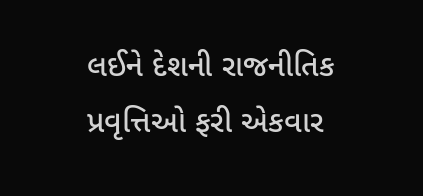લઈને દેશની રાજનીતિક પ્રવૃત્તિઓ ફરી એકવાર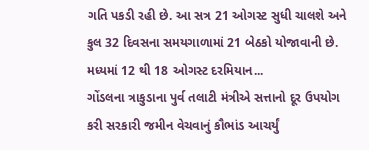ગતિ પકડી રહી છે. આ સત્ર 21 ઓગસ્ટ સુધી ચાલશે અને કુલ 32 દિવસના સમયગાળામાં 21 બેઠકો યોજાવાની છે. મધ્યમાં 12 થી 18 ઓગસ્ટ દરમિયાન...
ગોંડલના ત્રાકુડાના પુર્વ તલાટી મંત્રીએ સત્તાનો દૂર ઉપયોગ કરી સરકારી જમીન વેચવાનું કૌભાંડ આચર્યું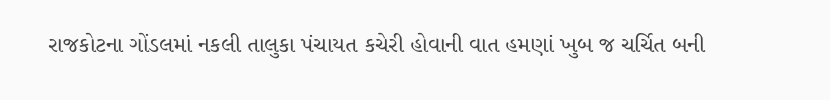રાજકોટના ગોંડલમાં નકલી તાલુકા પંચાયત કચેરી હોવાની વાત હમણાં ખુબ જ ચર્ચિત બની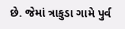છે. જેમાં ત્રાકુડા ગામે પુર્વ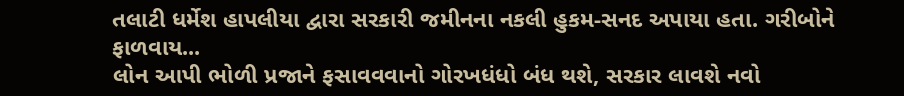તલાટી ધર્મેશ હાપલીયા દ્વારા સરકારી જમીનના નકલી હુકમ-સનદ અપાયા હતા. ગરીબોને ફાળવાય...
લોન આપી ભોળી પ્રજાને ફસાવવવાનો ગોરખધંધો બંધ થશે, સરકાર લાવશે નવો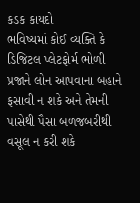કડક કાયદો
ભવિષ્યમાં કોઈ વ્યક્તિ કે ડિજિટલ પ્લેટફોર્મ ભોળી પ્રજાને લોન આપવાના બહાને ફસાવી ન શકે અને તેમની પાસેથી પૈસા બળજબરીથી વસૂલ ન કરી શકે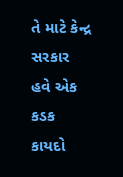તે માટે કેન્દ્ર સરકાર હવે એક કડક કાયદો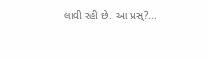લાવી રહી છે. આ પ્રસ્?...